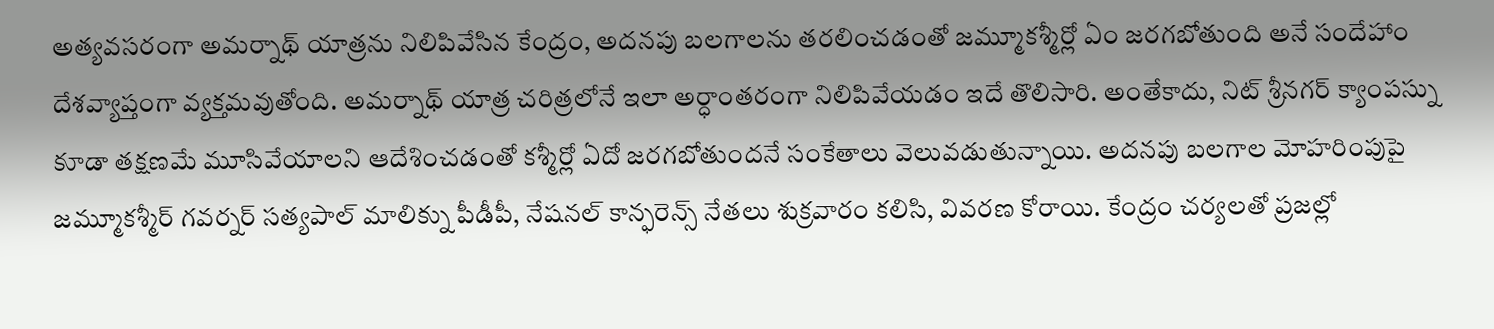అత్యవసరంగా అమర్నాథ్ యాత్రను నిలిపివేసిన కేంద్రం, అదనపు బలగాలను తరలించడంతో జమ్మూకశ్మీర్లో ఏం జరగబోతుంది అనే సందేహాం దేశవ్యాప్తంగా వ్యక్తమవుతోంది. అమర్నాథ్ యాత్ర చరిత్రలోనే ఇలా అర్ధాంతరంగా నిలిపివేయడం ఇదే తొలిసారి. అంతేకాదు, నిట్ శ్రీనగర్ క్యాంపస్ను కూడా తక్షణమే మూసివేయాలని ఆదేశించడంతో కశ్మీర్లో ఏదో జరగబోతుందనే సంకేతాలు వెలువడుతున్నాయి. అదనపు బలగాల మోహరింపుపై జమ్మూకశ్మీర్ గవర్నర్ సత్యపాల్ మాలిక్ను పీడీపీ, నేషనల్ కాన్ఫరెన్స్ నేతలు శుక్రవారం కలిసి, వివరణ కోరాయి. కేంద్రం చర్యలతో ప్రజల్లో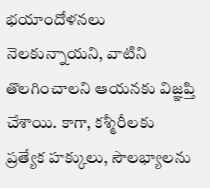భయాందోళనలు నెలకున్నాయని, వాటిని తొలగించాలని ఆయనకు విజ్ఞప్తి చేశాయి. కాగా, కశ్మీరీలకు ప్రత్యేక హక్కులు, సౌలభ్యాలను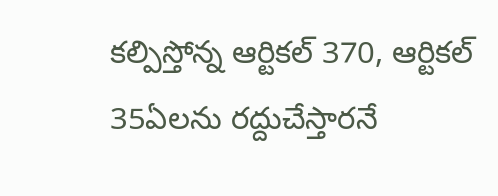కల్పిస్తోన్న ఆర్టికల్ 370, ఆర్టికల్ 35ఏలను రద్దుచేస్తారనే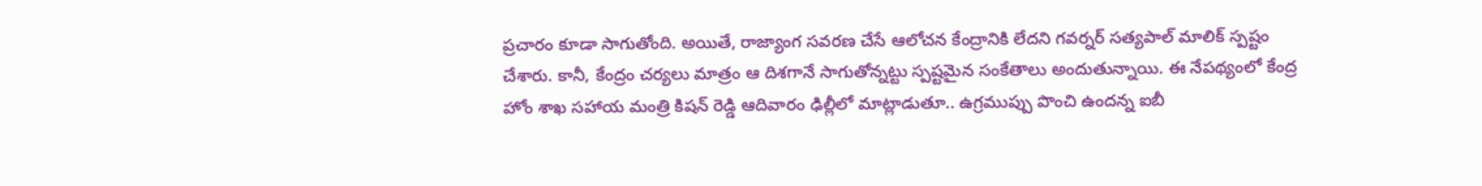ప్రచారం కూడా సాగుతోంది. అయితే, రాజ్యాంగ సవరణ చేసే ఆలోచన కేంద్రానికి లేదని గవర్నర్ సత్యపాల్ మాలిక్ స్పష్టం చేశారు. కానీ, కేంద్రం చర్యలు మాత్రం ఆ దిశగానే సాగుతోన్నట్టు స్పష్టమైన సంకేతాలు అందుతున్నాయి. ఈ నేపథ్యంలో కేంద్ర హోం శాఖ సహాయ మంత్రి కిషన్ రెడ్డి ఆదివారం ఢిల్లీలో మాట్లాడుతూ.. ఉగ్రముప్పు పొంచి ఉందన్న ఐబీ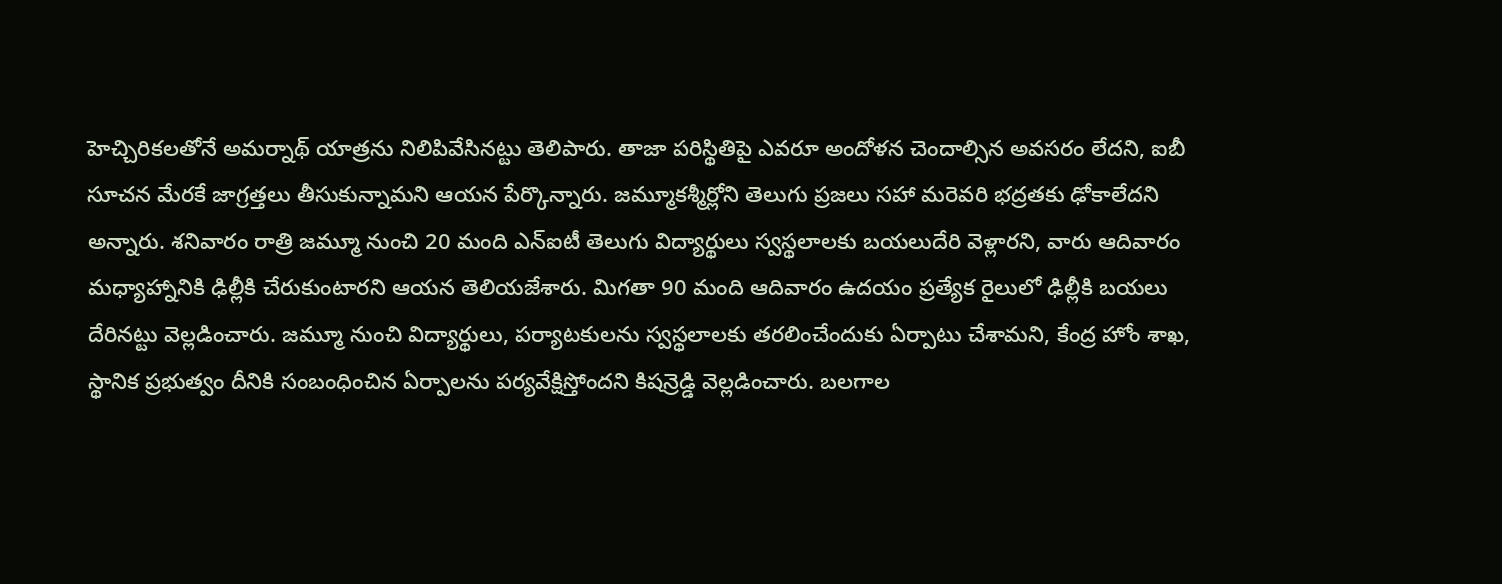హెచ్చిరికలతోనే అమర్నాథ్ యాత్రను నిలిపివేసినట్టు తెలిపారు. తాజా పరిస్థితిపై ఎవరూ అందోళన చెందాల్సిన అవసరం లేదని, ఐబీ సూచన మేరకే జాగ్రత్తలు తీసుకున్నామని ఆయన పేర్కొన్నారు. జమ్మూకశ్మీర్లోని తెలుగు ప్రజలు సహా మరెవరి భద్రతకు ఢోకాలేదని అన్నారు. శనివారం రాత్రి జమ్మూ నుంచి 20 మంది ఎన్ఐటీ తెలుగు విద్యార్థులు స్వస్థలాలకు బయలుదేరి వెళ్లారని, వారు ఆదివారం మధ్యాహ్నానికి ఢిల్లీకి చేరుకుంటారని ఆయన తెలియజేశారు. మిగతా 90 మంది ఆదివారం ఉదయం ప్రత్యేక రైలులో ఢిల్లీకి బయలు దేరినట్టు వెల్లడించారు. జమ్మూ నుంచి విద్యార్థులు, పర్యాటకులను స్వస్థలాలకు తరలించేందుకు ఏర్పాటు చేశామని, కేంద్ర హోం శాఖ, స్థానిక ప్రభుత్వం దీనికి సంబంధించిన ఏర్పాలను పర్యవేక్షిస్తోందని కిషన్రెడ్డి వెల్లడించారు. బలగాల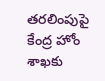తరలింపుపై కేంద్ర హోం శాఖకు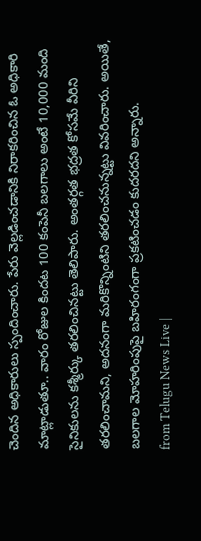చెందిన అధికారులు స్పందించారు. పేరు వెల్లడించడానికి నిరాకరించిన ఓ అధికారి మాట్లాడుతూ.. వారం రోజుల కిందట 100 కంపెనీ బలగాలు అంటే 10,000 మంది సైనికులను కశ్మీర్కు తరలించినట్టు తెలిపారు. అంతర్గత భద్రత కోసమే వీరిని తరలించామని, అదనంగా మరికొన్నింటిని తరలించనున్నట్టు వివరించారు. అయితే, బలగాల మోహరింపుపై బహిరంగంగా ప్రకటించడం కుదరదని అన్నారు.
from Telugu News Live |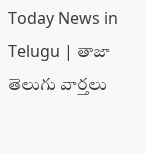Today News in Telugu | తాజా తెలుగు వార్తలు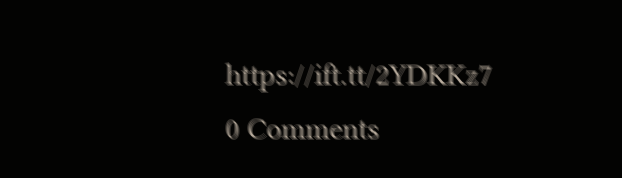https://ift.tt/2YDKKz7
0 Comments